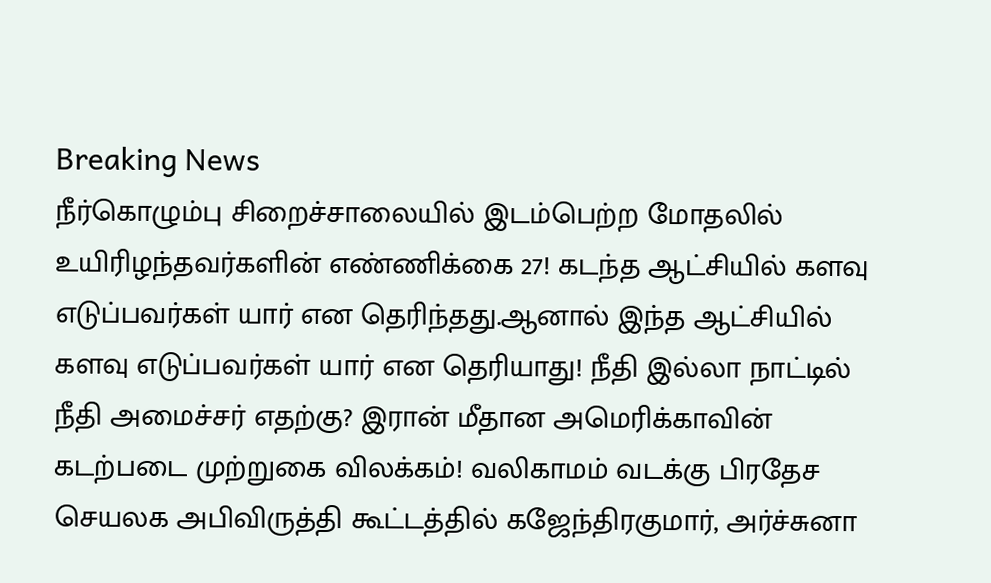Breaking News
நீர்கொழும்பு சிறைச்சாலையில் இடம்பெற்ற மோதலில் உயிரிழந்தவர்களின் எண்ணிக்கை 27! கடந்த ஆட்சியில் களவு எடுப்பவர்கள் யார் என தெரிந்தது.ஆனால் இந்த ஆட்சியில் களவு எடுப்பவர்கள் யார் என தெரியாது! நீதி இல்லா நாட்டில் நீதி அமைச்சர் எதற்கு? இரான் மீதான அமெரிக்காவின் கடற்படை முற்றுகை விலக்கம்! வலிகாமம் வடக்கு பிரதேச செயலக அபிவிருத்தி கூட்டத்தில் கஜேந்திரகுமார், அர்ச்சுனா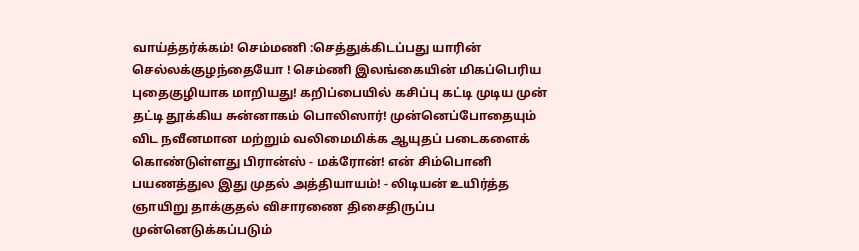வாய்த்தர்க்கம்! செம்மணி :செத்துக்கிடப்பது யாரின் செல்லக்குழந்தையோ ! செம்ணி இலங்கையின் மிகப்பெரிய புதைகுழியாக மாறியது! கறிப்பையில் கசிப்பு கட்டி முடிய முன் தட்டி தூக்கிய சுன்னாகம் பொலிஸார்! முன்னெப்போதையும் விட நவீனமான மற்றும் வலிமைமிக்க ஆயுதப் படைகளைக் கொண்டுள்ளது பிரான்ஸ் - மக்ரோன்! என் சிம்பொனி பயணத்துல இது முதல் அத்தியாயம்! - லிடியன் உயிர்த்த ஞாயிறு தாக்குதல் விசாரணை திசைதிருப்ப முன்னெடுக்கப்படும்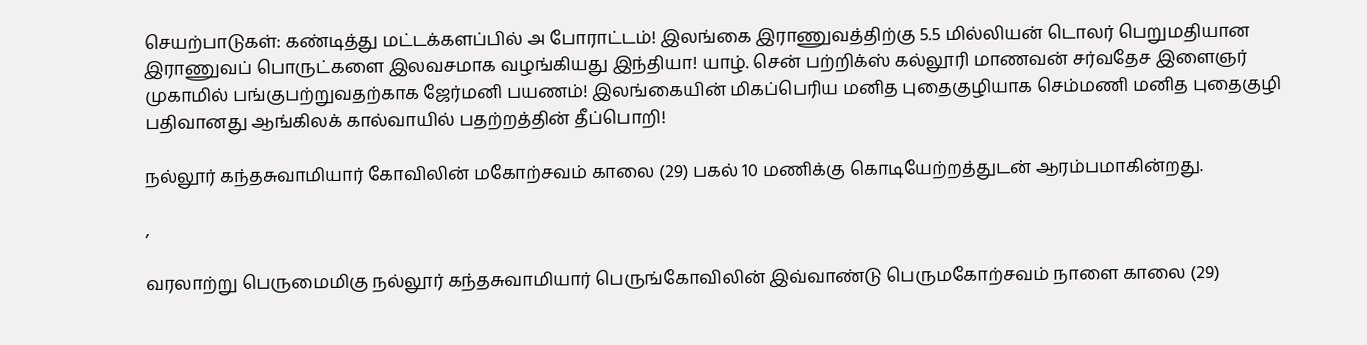செயற்பாடுகள்: கண்டித்து மட்டக்களப்பில் அ போராட்டம்! இலங்கை இராணுவத்திற்கு 5.5 மில்லியன் டொலர் பெறுமதியான இராணுவப் பொருட்களை இலவசமாக வழங்கியது இந்தியா! யாழ். சென் பற்றிக்ஸ் கல்லூரி மாணவன் சர்வதேச இளைஞர் முகாமில் பங்குபற்றுவதற்காக ஜேர்மனி பயணம்! இலங்கையின் மிகப்பெரிய மனித புதைகுழியாக செம்மணி மனித புதைகுழி பதிவானது ஆங்கிலக் கால்வாயில் பதற்றத்தின் தீப்பொறி!

நல்லூர் கந்தசுவாமியார் கோவிலின் மகோற்சவம் காலை (29) பகல் 10 மணிக்கு கொடியேற்றத்துடன் ஆரம்பமாகின்றது.

,

வரலாற்று பெருமைமிகு நல்லூர் கந்தசுவாமியார் பெருங்கோவிலின் இவ்வாண்டு பெருமகோற்சவம் நாளை காலை (29)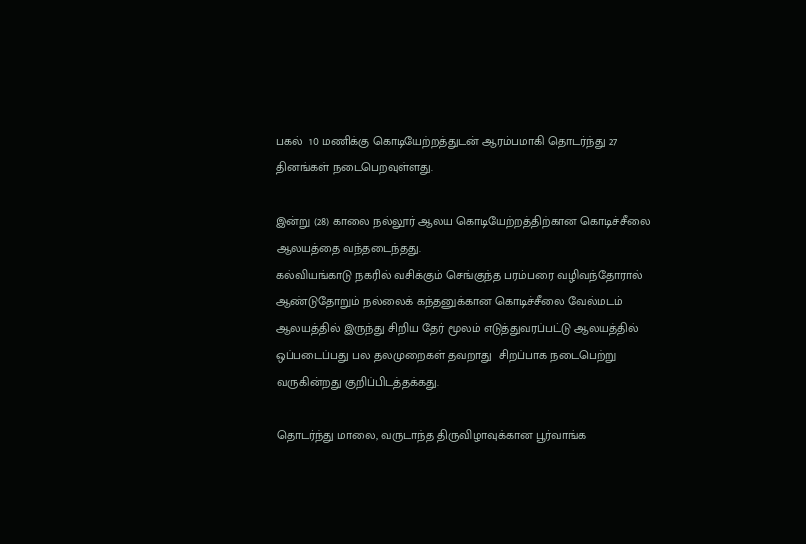பகல்  10 மணிக்கு கொடியேற்றத்துடன் ஆரம்பமாகி தொடர்ந்து 27 தினங்கள் நடைபெறவுள்ளது.

இன்று (28) காலை நல்லூர் ஆலய கொடியேற்றத்திற்கான கொடிச்சீலை ஆலயத்தை வந்தடைந்தது.
கல்வியங்காடு நகரில் வசிக்கும் செங்குந்த பரம்பரை வழிவந்தோரால் ஆண்டுதோறும் நல்லைக் கந்தனுக்கான கொடிச்சீலை வேல்மடம் ஆலயத்தில் இருந்து சிறிய தேர் மூலம் எடுத்துவரப்பட்டு ஆலயத்தில் ஒப்படைப்பது பல தலமுறைகள் தவறாது  சிறப்பாக நடைபெற்று வருகின்றது குறிப்பிடத்தக்கது.

தொடர்ந்து மாலை, வருடாந்த திருவிழாவுக்கான பூர்வாங்க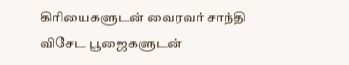கிரியைகளுடன் வைரவர் சாந்தி விசேட பூஜைகளுடன்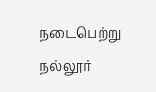நடைபெற்று நல்லூர்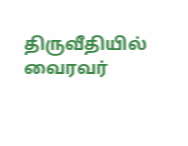திருவீதியில் வைரவர்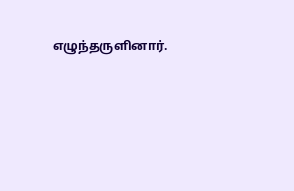எழுந்தருளினார்.